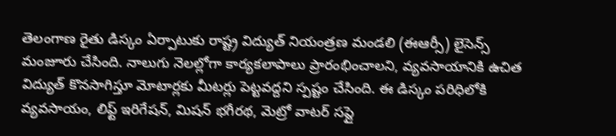తెలంగాణ రైతు డిస్కం ఏర్పాటుకు రాష్ట్ర విద్యుత్ నియంత్రణ మండలి (ఈఆర్సీ) లైసెన్స్ మంజూరు చేసింది. నాలుగు నెలల్లోగా కార్యకలాపాలు ప్రారంభించాలని, వ్యవసాయానికి ఉచిత విద్యుత్ కొనసాగిస్తూ మోటార్లకు మీటర్లు పెట్టవద్దని స్పష్టం చేసింది. ఈ డిస్కం పరిధిలోకి వ్యవసాయం, లిఫ్ట్ ఇరిగేషన్, మిషన్ భగీరథ, మెట్రో వాటర్ సప్లై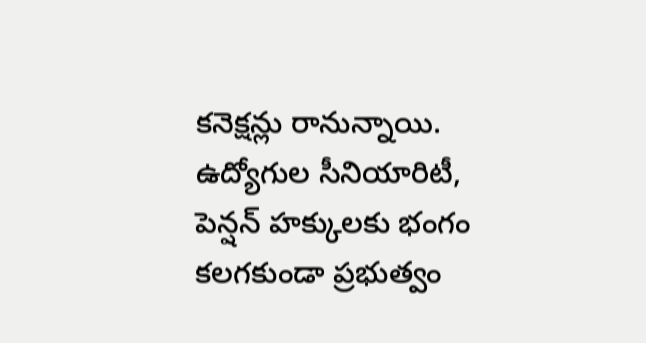కనెక్షన్లు రానున్నాయి. ఉద్యోగుల సీనియారిటీ, పెన్షన్ హక్కులకు భంగం కలగకుండా ప్రభుత్వం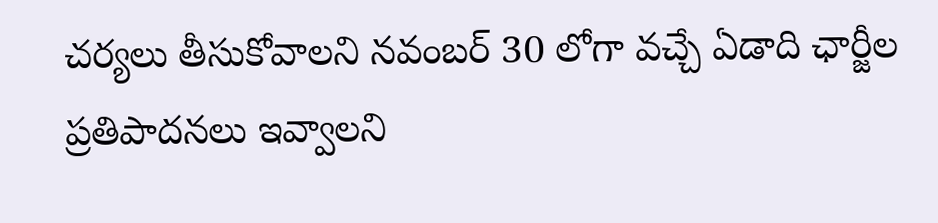చర్యలు తీసుకోవాలని నవంబర్ 30 లోగా వచ్చే ఏడాది ఛార్జీల ప్రతిపాదనలు ఇవ్వాలని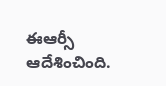ఈఆర్సీ ఆదేశించింది.